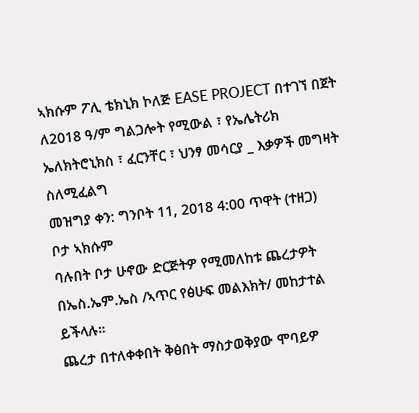ኣክሱም ፖሊ ቴክኒክ ኮለጅ EASE PROJECT በተገኘ በጀት ለ2018 ዓ/ም ግልጋሎት የሚውል ፣ የኤሌትሪክ ኤለክትሮኒክስ ፣ ፈርንቸር ፣ ህንፃ መሳርያ _ እቃዎች መግዛት ስለሚፈልግ
መዝግያ ቀን: ግንቦት 11, 2018 4:00 ጥዋት (ተዘጋ)
ቦታ ኣክሱም
ባሉበት ቦታ ሁኖው ድርጅትዎ የሚመለከቱ ጨረታዎት በኤስ.ኤም.ኤስ /ኣጥር የፅሁፍ መልእክት/ መከታተል ይችላሉ።
ጨረታ በተለቀቀበት ቅፅበት ማስታወቅያው ሞባይዎ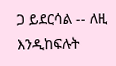ጋ ይደርሳል -- ለዚ እንዲከፍሉት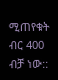ሚጠየቁት ብር 400 ብቻ ነው::